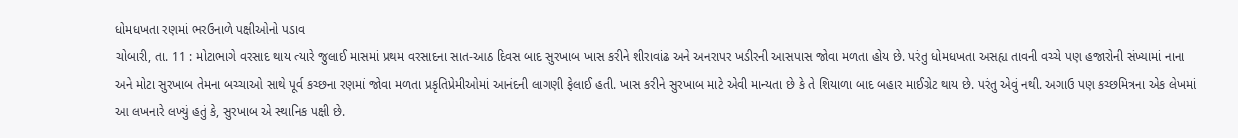ધોમધખતા રણમાં ભરઉનાળે પક્ષીઓનો પડાવ
ચોબારી, તા. 11 : મોટાભાગે વરસાદ થાય ત્યારે જુલાઈ માસમાં પ્રથમ વરસાદના સાત-આઠ દિવસ બાદ સુરખાબ ખાસ કરીને શીરાવાંઢ અને અનરાપર ખડીરની આસપાસ જોવા મળતા હોય છે. પરંતુ ધોમધખતા અસહ્ય તાવની વચ્ચે પણ હજારોની સંખ્યામાં નાના અને મોટા સુરખાબ તેમના બચ્ચાઓ સાથે પૂર્વ કચ્છના રણમાં જોવા મળતા પ્રકૃતિપ્રેમીઓમાં આનંદની લાગણી ફેલાઈ હતી. ખાસ કરીને સુરખાબ માટે એવી માન્યતા છે કે તે શિયાળા બાદ બહાર માઈગ્રેટ થાય છે. પરંતુ એવું નથી. અગાઉ પણ કચ્છમિત્રના એક લેખમાં આ લખનારે લખ્યું હતું કે, સુરખાબ એ સ્થાનિક પક્ષી છે.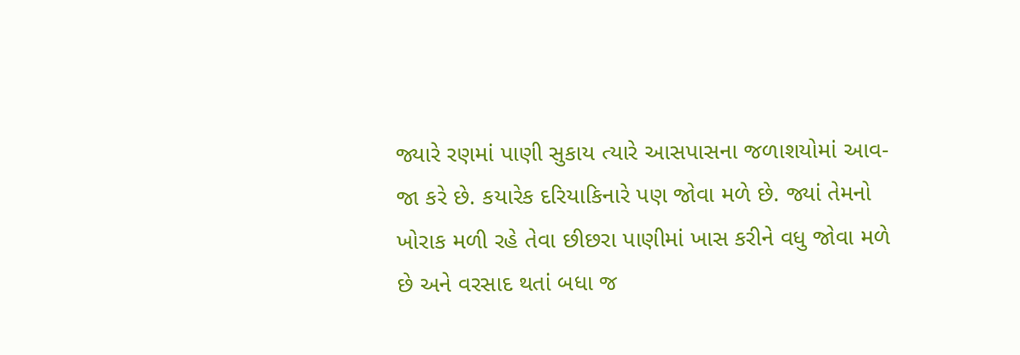જ્યારે રણમાં પાણી સુકાય ત્યારે આસપાસના જળાશયોમાં આવ-જા કરે છે. કયારેક દરિયાકિનારે પણ જોવા મળે છે. જ્યાં તેમનો ખોરાક મળી રહે તેવા છીછરા પાણીમાં ખાસ કરીને વધુ જોવા મળે છે અને વરસાદ થતાં બધા જ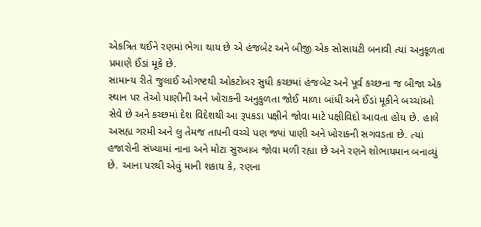એકત્રિત થઈને રણમાં ભેગા થાય છે એ હંજબેટ અને બીજી એક સોસાયટી બનાવી ત્યાં અનુકૂળતા પ્રમાણે ઈંડાં મૂકે છે.
સામાન્ય રીતે જુલાઈ ઓગષ્ટથી ઓકટોબર સુધી કચ્છમાં હંજબેટ અને પૂર્વ કચ્છના જ બીજા એક સ્થાન પર તેઓ પાણીની અને ખોરાકની અનુકુળતા જોઈ માળા બાંધી અને ઈંડાં મૂકીને બચ્ચાંઓ સેવે છે અને કચ્છમાં દેશ વિદેશથી આ રૂપકડા પક્ષીને જોવા માટે પક્ષીવિદો આવતા હોય છે. હાલે અસહ્ય ગરમી અને લુ તેમજ તાપની વચ્ચે પણ જ્યાં પાણી અને ખોરાકની સગવડતા છે. ત્યાં હજારોની સંખ્યામાં નાના અને મોટા સુરખાબ જોવા મળી રહ્યા છે અને રણને શોભાયમાન બનાવ્યું છે. આના પરથી એવું માની શકાય કે, રણના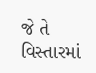જે તે વિસ્તારમાં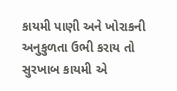કાયમી પાણી અને ખોરાકની અનુકુળતા ઉભી કરાય તો સુરખાબ કાયમી એ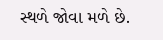સ્થળે જોવા મળે છે.